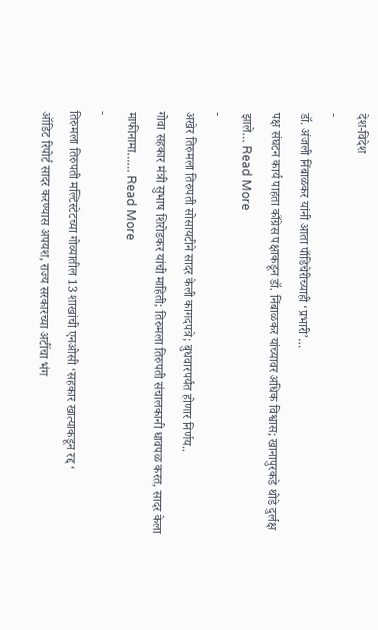देश-विदेश
-
डॉ. अंजली निंबाळकर यांनी आता पाँडिचेरीच्याही ‘प्रभारी’…
पक्ष संघटन कार्य पाहता काँग्रेस पक्षाकडून डॉ. निंबाळकर यांच्यावर अधिक विश्वास; खानापुरकडे थोडे दुर्लक्ष झाले… Read More
-
अखेर तिरुमला तिरुपती सोसायटीने सादर केली कागदपत्रे; बुधवारपर्यंत होणार निर्णय..
गोवा सहकार मंत्री सुभाष शिरोडकर यांची माहिती; तिरुमला तिरुपती संचालकानी धावपळ करत, सादर केला माफीनामा…… Read More
-
तिरुमला तिरुपती मल्टिस्टेटच्या गोव्यातील 13 शाखांची एनओसी ‘सहकार खात्याकडून रद्द ‘
ऑडिट रिपोर्ट सादर करण्यास अपयश, राज्य सरकारच्या अटींचा भंग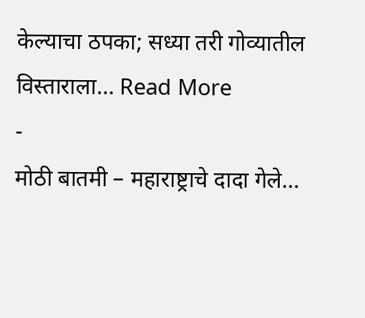केल्याचा ठपका; सध्या तरी गोव्यातील विस्ताराला… Read More
-
मोठी बातमी – महाराष्ट्राचे दादा गेले…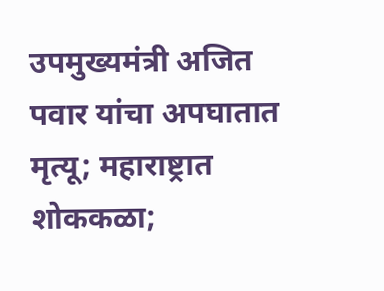उपमुख्यमंत्री अजित पवार यांचा अपघातात मृत्यू; महाराष्ट्रात शोककळा;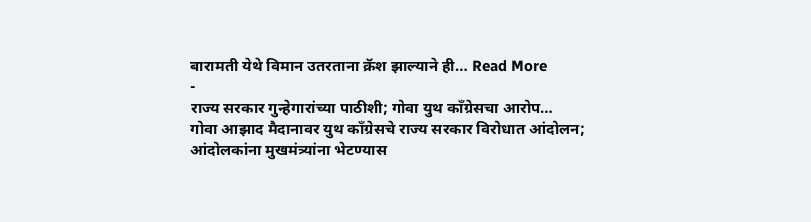बारामती येथे विमान उतरताना क्रॅश झाल्याने ही… Read More
-
राज्य सरकार गुन्हेगारांच्या पाठीशी; गोवा युथ काँग्रेसचा आरोप…
गोवा आझाद मैदानावर युथ काँग्रेसचे राज्य सरकार विरोधात आंदोलन; आंदोलकांना मुखमंत्र्यांना भेटण्यास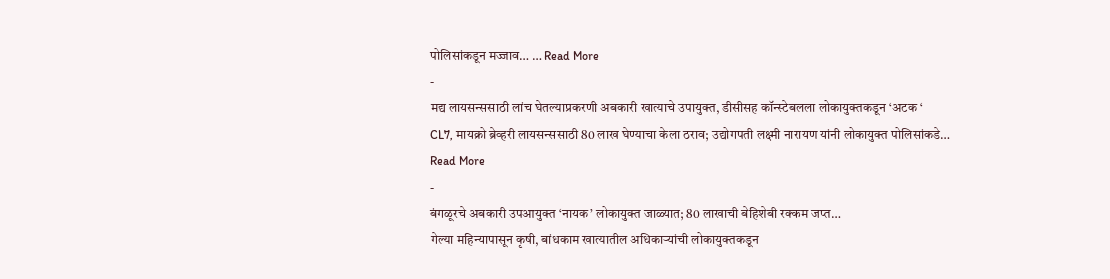पोलिसांकडून मज्जाव… … Read More
-
मद्य लायसन्ससाठी लांच घेतल्याप्रकरणी अबकारी खात्याचे उपायुक्त, डीसीसह कॉन्स्टेबलला लोकायुक्तकडून ‘अटक ‘
CL7, मायक्रो ब्रेव्हरी लायसन्ससाठी 80 लाख घेण्याचा केला ठराव; उद्योगपती लक्ष्मी नारायण यांनी लोकायुक्त पोलिसांकडे… Read More
-
बंगळूरचे अबकारी उपआयुक्त ‘नायक’ लोकायुक्त जाळ्यात; 80 लाखाची बेहिशेबी रक्कम जप्त…
गेल्या महिन्यापासून कृषी, बांधकाम खात्यातील अधिकाऱ्यांची लोकायुक्तकडून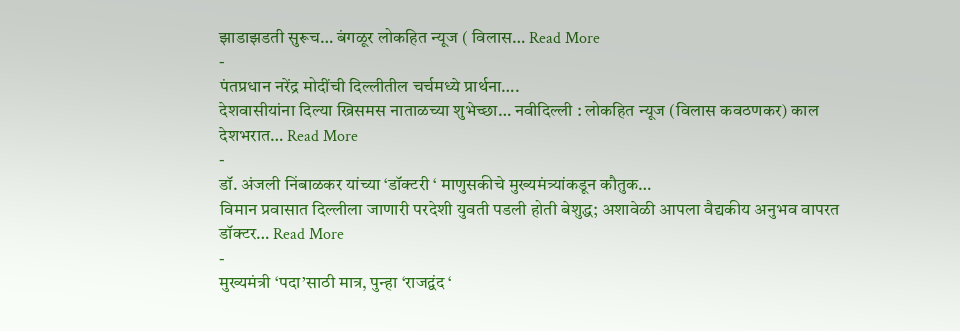झाडाझडती सुरूच… बंगळूर लोकहित न्यूज ( विलास… Read More
-
पंतप्रधान नरेंद्र मोदींची दिल्लीतील चर्चमध्ये प्रार्थना….
देशवासीयांना दिल्या ख्रिसमस नाताळच्या शुभेच्छा… नवीदिल्ली : लोकहित न्यूज (विलास कवठणकर) काल देशभरात… Read More
-
डॉ. अंजली निंबाळकर यांच्या ‘डॉक्टरी ‘ माणुसकीचे मुख्यमंत्र्यांकडून कौतुक…
विमान प्रवासात दिल्लीला जाणारी परदेशी युवती पडली होती बेशुद्ध; अशावेळी आपला वैद्यकीय अनुभव वापरत डॉक्टर… Read More
-
मुख्यमंत्री ‘पदा’साठी मात्र, पुन्हा ‘राजद्वंद ‘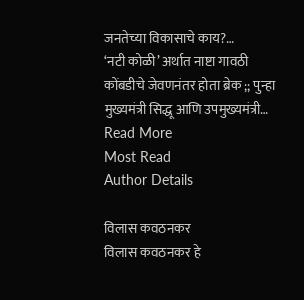जनतेच्या विकासाचे काय?…
‘नटी कोळी’ अर्थात नाष्टा गावठी कोंबडीचे जेवणनंतर होता ब्रेक ;; पुन्हा मुख्यमंत्री सिद्धू आणि उपमुख्यमंत्री… Read More
Most Read
Author Details

विलास कवठनकर
विलास कवठनकर हे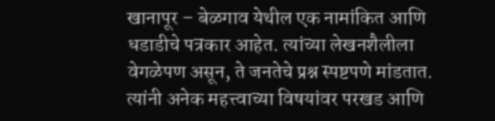खानापूर – बेळगाव येथील एक नामांकित आणि धडाडीचे पत्रकार आहेत. त्यांच्या लेखनशैलीला वेगळेपण असून, ते जनतेचे प्रश्न स्पष्टपणे मांडतात. त्यांनी अनेक महत्त्वाच्या विषयांवर परखड आणि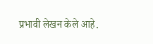प्रभावी लेखन केले आहे.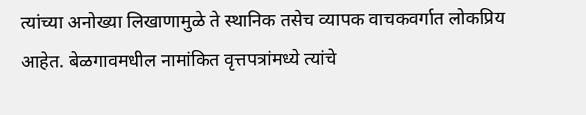त्यांच्या अनोख्या लिखाणामुळे ते स्थानिक तसेच व्यापक वाचकवर्गात लोकप्रिय आहेत. बेळगावमधील नामांकित वृत्तपत्रांमध्ये त्यांचे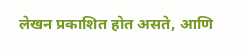लेखन प्रकाशित होत असते, आणि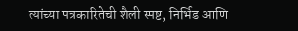त्यांच्या पत्रकारितेची शैली स्पष्ट, निर्भिड आणि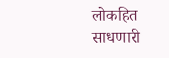लोकहित साधणारी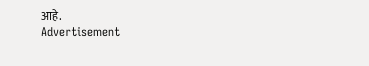आहे.
Advertisement